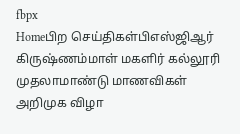fbpx
Homeபிற செய்திகள்பிஎஸ்ஜிஆர் கிருஷ்ணம்மாள் மகளிர் கல்லூரி முதலாமாண்டு மாணவிகள் அறிமுக விழா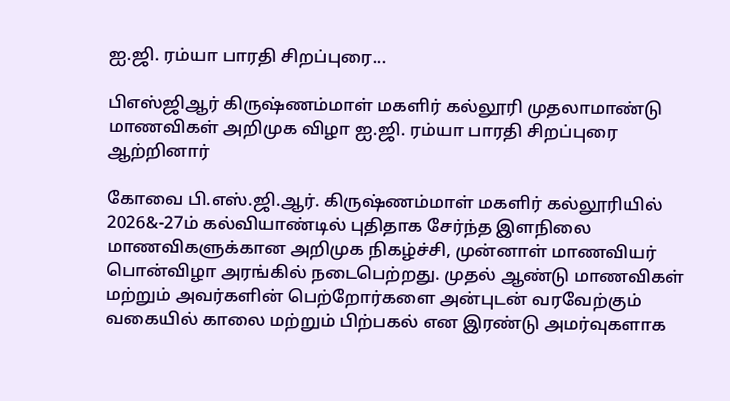ஐ.ஜி. ரம்யா பாரதி சிறப்புரை...

பிஎஸ்ஜிஆர் கிருஷ்ணம்மாள் மகளிர் கல்லூரி முதலாமாண்டு மாணவிகள் அறிமுக விழா ஐ.ஜி. ரம்யா பாரதி சிறப்புரை ஆற்றினார்

கோவை பி.எஸ்.ஜி.ஆர். கிருஷ்ணம்மாள் மகளிர் கல்லூரியில் 2026&-27ம் கல்வியாண்டில் புதிதாக சேர்ந்த இளநிலை மாணவிகளுக்கான அறிமுக நிகழ்ச்சி, முன்னாள் மாணவியர் பொன்விழா அரங்கில் நடைபெற்றது. முதல் ஆண்டு மாணவிகள் மற்றும் அவர்களின் பெற்றோர்களை அன்புடன் வரவேற்கும் வகையில் காலை மற்றும் பிற்பகல் என இரண்டு அமர்வுகளாக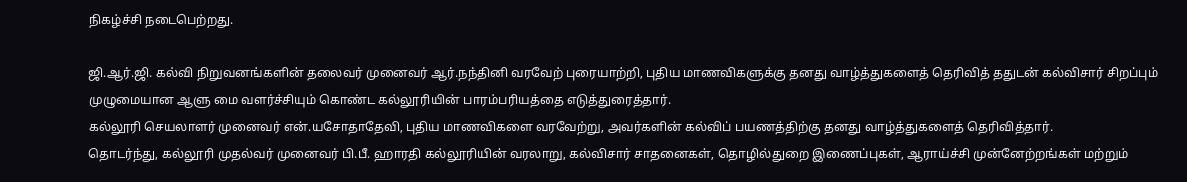நிகழ்ச்சி நடைபெற்றது.

ஜி.ஆர்.ஜி. கல்வி நிறுவனங்களின் தலைவர் முனைவர் ஆர்.நந்தினி வரவேற் புரையாற்றி, புதிய மாணவிகளுக்கு தனது வாழ்த்துகளைத் தெரிவித் ததுடன் கல்விசார் சிறப்பும் முழுமையான ஆளு மை வளர்ச்சியும் கொண்ட கல்லூரியின் பாரம்பரியத்தை எடுத்துரைத்தார்.
கல்லூரி செயலாளர் முனைவர் என்.யசோதாதேவி, புதிய மாணவிகளை வரவேற்று, அவர்களின் கல்விப் பயணத்திற்கு தனது வாழ்த்துகளைத் தெரிவித்தார்.
தொடர்ந்து, கல்லூரி முதல்வர் முனைவர் பி.பீ. ஹாரதி கல்லூரியின் வரலாறு, கல்விசார் சாதனைகள், தொழில்துறை இணைப்புகள், ஆராய்ச்சி முன்னேற்றங்கள் மற்றும்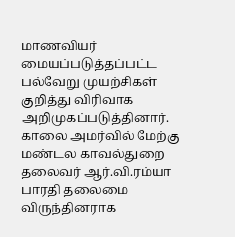மாணவியர் மையப்படுத்தப்பட்ட பல்வேறு முயற்சிகள் குறித்து விரிவாக அறிமுகப்படுத்தினார்.
காலை அமர்வில் மேற்கு மண்டல காவல்துறை தலைவர் ஆர்.வி.ரம்யா பாரதி தலைமை விருந்தினராக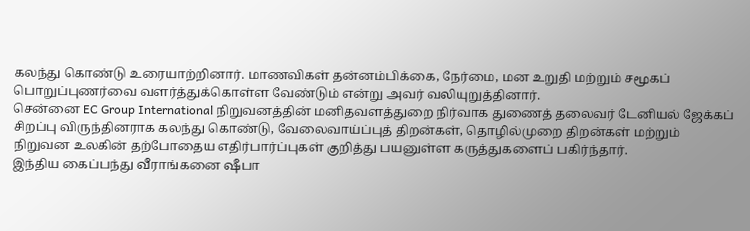கலந்து கொண்டு உரையாற்றினார். மாணவிகள் தன்னம்பிக்கை, நேர்மை, மன உறுதி மற்றும் சமூகப் பொறுப்புணர்வை வளர்த்துக்கொள்ள வேண்டும் என்று அவர் வலியுறுத்தினார்.
சென்னை EC Group International நிறுவனத்தின் மனிதவளத்துறை நிர்வாக துணைத் தலைவர் டேனியல் ஜேக்கப் சிறப்பு விருந்தினராக கலந்து கொண்டு, வேலைவாய்ப்புத் திறன்கள், தொழில்முறை திறன்கள் மற்றும் நிறுவன உலகின் தற்போதைய எதிர்பார்ப்புகள் குறித்து பயனுள்ள கருத்துகளைப் பகிர்ந்தார்.
இந்திய கைப்பந்து வீராங்கனை ஷீபா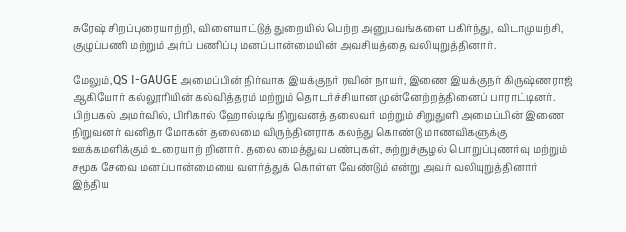சுரேஷ் சிறப்புரையாற்றி, விளையாட்டுத் துறையில் பெற்ற அனுபவங்களை பகிர்ந்து, விடாமுயற்சி, குழுப்பணி மற்றும் அர்ப் பணிப்பு மனப்பான்மையின் அவசியத்தை வலியுறுத்தினார்.

மேலும்,QS I-GAUGE அமைப்பின் நிர்வாக இயக்குநர் ரவின் நாயர், இணை இயக்குநர் கிருஷ்ணராஜ் ஆகியோர் கல்லூரியின் கல்வித்தரம் மற்றும் தொடர்ச்சியான முன்னேற்றத்தினைப் பாராட்டினர்.
பிற்பகல் அமர்வில், பிரிகால் ஹோல்டிங் நிறுவனத் தலைவர் மற்றும் சிறுதுளி அமைப்பின் இணை நிறுவனர் வனிதா மோகன் தலைமை விருந்தினராக கலந்து கொண்டு மாணவிகளுக்கு ஊக்கமளிக்கும் உரையாற் றினார். தலை மைத்துவ பண்புகள், சுற்றுச்சூழல் பொறுப்புணர்வு மற்றும் சமூக சேவை மனப்பான்மையை வளர்த்துக் கொள்ள வேண்டும் என்று அவர் வலியுறுத்தினார்
இந்திய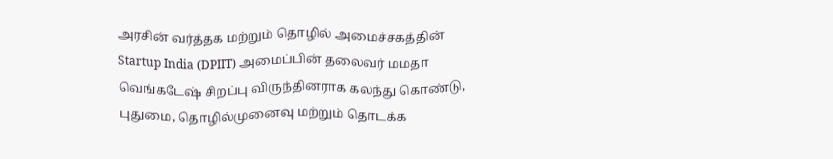அரசின் வர்த்தக மற்றும் தொழில் அமைச்சகத்தின் Startup India (DPIIT) அமைப்பின் தலைவர் மமதா வெங்கடேஷ் சிறப்பு விருந்தினராக கலந்து கொண்டு, புதுமை, தொழில்முனைவு மற்றும் தொடக்க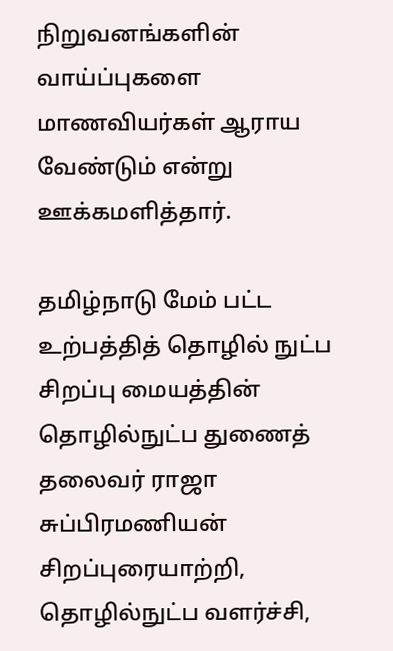நிறுவனங்களின் வாய்ப்புகளை மாணவியர்கள் ஆராய வேண்டும் என்று ஊக்கமளித்தார்.

தமிழ்நாடு மேம் பட்ட உற்பத்தித் தொழில் நுட்ப சிறப்பு மையத்தின் தொழில்நுட்ப துணைத் தலைவர் ராஜா சுப்பிரமணியன் சிறப்புரையாற்றி, தொழில்நுட்ப வளர்ச்சி,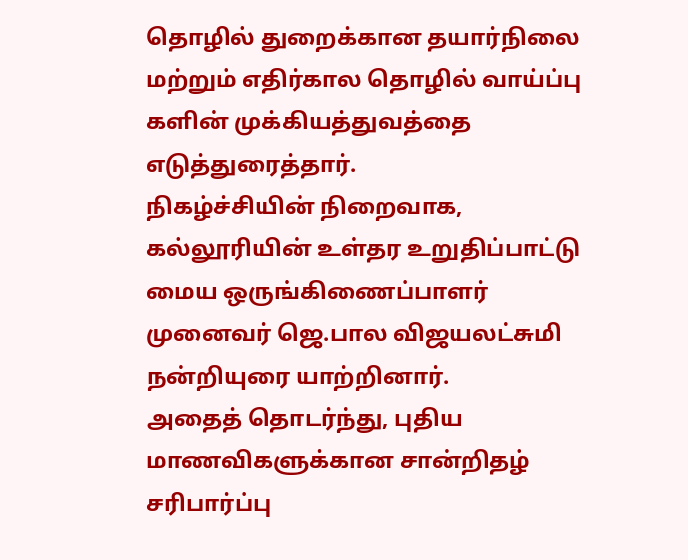தொழில் துறைக்கான தயார்நிலை மற்றும் எதிர்கால தொழில் வாய்ப்பு களின் முக்கியத்துவத்தை எடுத்துரைத்தார்.
நிகழ்ச்சியின் நிறைவாக, கல்லூரியின் உள்தர உறுதிப்பாட்டு மைய ஒருங்கிணைப்பாளர் முனைவர் ஜெ.பால விஜயலட்சுமி நன்றியுரை யாற்றினார்.
அதைத் தொடர்ந்து, புதிய மாணவிகளுக்கான சான்றிதழ் சரிபார்ப்பு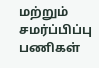மற்றும் சமர்ப்பிப்பு பணிகள்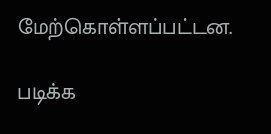மேற்கொள்ளப்பட்டன.

படிக்க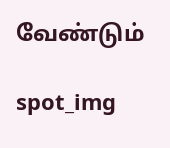வேண்டும்

spot_img